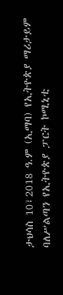ታህሳስ 10፣2018 ዓ.ም (ኢማባ) የኢትዮጵያ ማሪታይም ባለሥልጣን የኢትዮጵያ ፓርት ኮሚኒቲ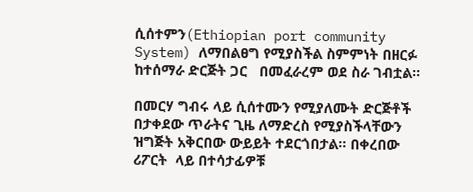ሲሰተምን(Ethiopian port community System) ለማበልፀግ የሚያስችል ስምምነት በዘርፉ ከተሰማራ ድርጅት ጋር   በመፈራረም ወደ ስራ ገብቷል።

በመርሃ ግብሩ ላይ ሲሰተሙን የሚያለሙት ድርጅቶች በታቀደው ጥራትና ጊዜ ለማድረስ የሚያስችላቸውን ዝግጅት አቅርበው ውይይት ተደርጎበታል። በቀረበው ሪፖርት  ላይ በተሳታፊዎቹ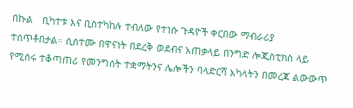በኩል   ቢካተቱ እና ቢስተካከሉ ተብለው የተነሱ ጉዳዮች ቀርበው ማብራሪያ  ተሰጥቶበታል። ሲሰተሙ በዋናነት በደረቅ ወደብና አጠቃላይ በንግድ ሎጂስቲክስ ላይ የሚሰሩ ተቆጣጠሪ የመንግሰት ተቋማትንና ሌሎችን ባላድርሻ አካላትን በመረጃ ልውውጥ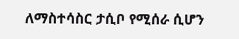ለማስተሳስር ታሲቦ የሚሰራ ሲሆን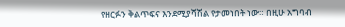የዘርፉን ቅልጥፍና እንደሚያሻሽል የታመነበት ነው። በዚሁ አግባብ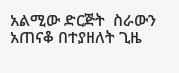አልሚው ድርጅት  ስራውን አጠናቆ በተያዘለት ጊዜ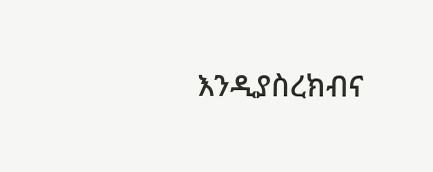እንዲያስረክብና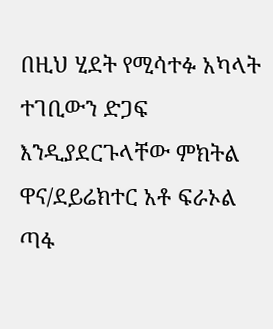በዚህ ሂደት የሚሳተፉ አካላት ተገቢውን ድጋፍ እንዲያደርጉላቸው ምክትል ዋና/ደይሬክተር አቶ ፍራኦል ጣፋ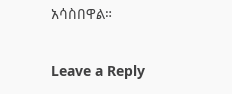አሳስበዋል።

Leave a Reply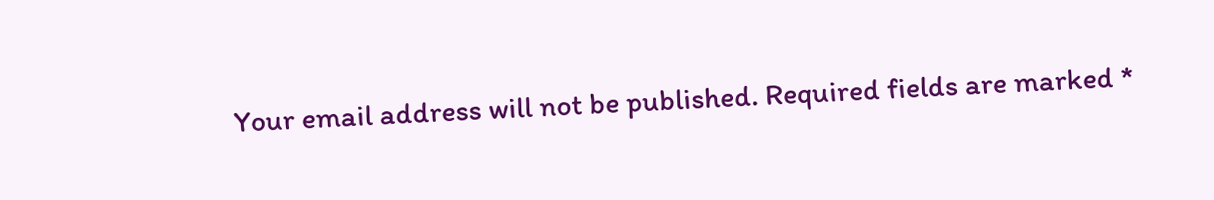Your email address will not be published. Required fields are marked *